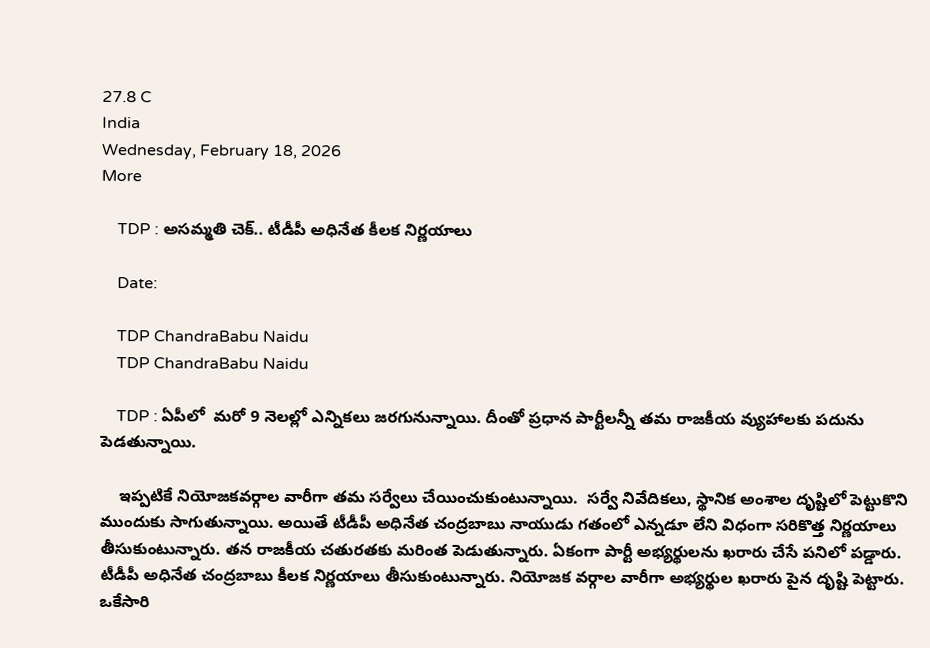27.8 C
India
Wednesday, February 18, 2026
More

    TDP : అసమ్మతి చెక్.. టీడీపీ అధినేత కీలక నిర్ణయాలు

    Date:

    TDP ChandraBabu Naidu
    TDP ChandraBabu Naidu

    TDP : ఏపీలో  మరో 9 నెలల్లో ఎన్నికలు జరగునున్నాయి. దీంతో ప్రధాన పార్టీలన్నీ తమ రాజకీయ వ్యుహాలకు పదును పెడతున్నాయి.

    ఇప్పటికే నియోజకవర్గాల వారీగా తమ సర్వేలు చేయించుకుంటున్నాయి.  సర్వే నివేదికలు, స్థానిక అంశాల దృష్టిలో పెట్టుకొని ముందుకు సాగుతున్నాయి. అయితే టీడీపీ అధినేత చంద్రబాబు నాయుడు గతంలో ఎన్నడూ లేని విధంగా సరికొత్త నిర్ణయాలు తీసుకుంటున్నారు. తన రాజకీయ చతురతకు మరింత పెడుతున్నారు. ఏకంగా పార్టీ అభ్యర్థులను ఖరారు చేసే పనిలో పడ్డారు. టీడీపీ అధినేత చంద్రబాబు కీలక నిర్ణయాలు తీసుకుంటున్నారు. నియోజక వర్గాల వారీగా అభ్యర్థుల ఖరారు పైన దృష్టి పెట్టారు. ఒకేసారి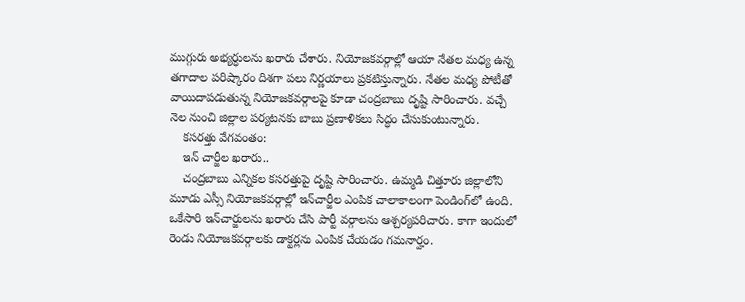ముగ్గురు అభ్యర్ధులను ఖరారు చేశారు. నియోజకవర్గాల్లో ఆయా నేతల మధ్య ఉన్న తగాదాల పరిష్కారం దిశగా పలు నిర్ణయాలు ప్రకటిస్తున్నారు. నేతల మధ్య పోటీతో వాయిదాపడుతున్న నియోజకవర్గాలపై కూడా చంద్రబాబు దృష్టి సారించారు. వచ్చే నెల నుంచి జిల్లాల పర్యటనకు బాబు ప్రణాళికలు సిద్ధం చేసుకుంటున్నారు.
    కసరత్తు వేగవంతం:
    ఇన్ చార్జీల ఖరారు..
    చంద్రబాబు ఎన్నికల కసరత్తుపై దృష్టి సారించారు. ఉమ్మడి చిత్తూరు జిల్లాలోని మూడు ఎస్సీ నియోజకవర్గాల్లో ఇన్‌చార్జీల ఎంపిక చాలాకాలంగా పెండింగ్‌లో ఉంది. ఒకేసారి ఇన్‌చార్జులను ఖరారు చేసి పార్టీ వర్గాలను ఆశ్చర్యపరిచారు. కాగా ఇందులో రెండు నియోజకవర్గాలకు డాక్టర్లను ఎంపిక చేయడం గమనార్హం.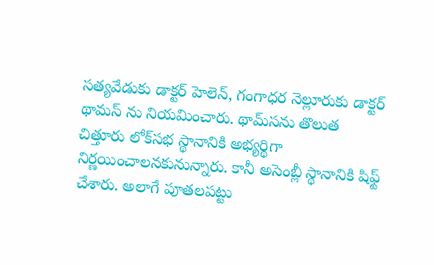సత్యవేడుకు డాక్టర్‌ హెలెన్‌, గంగాధర నెల్లూరుకు డాక్టర్‌ థామస్ ను నియమించారు. థామ్‌సను తొలుత చిత్తూరు లోక్‌సభ స్థానానికి అభ్యర్థిగా నిర్ణయించాలనకునున్నారు. కానీ అసెంబ్లీ స్థానానికి షిఫ్ట్ చేశారు. అలాగే పూతలపట్టు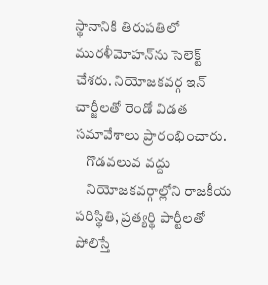స్థానానికి తిరుపతిలో మురళీమోహన్‌ను సెలెక్ట్ చేశరు. నియోజకవర్గ ఇన్ చార్జీలతో రెండో విడత సమావేశాలు ప్రారంభించారు.
    గొడవలువ వద్దు
    నియోజకవర్గాల్లోని రాజకీయ పరిస్థితి, ప్రత్యర్థి పార్టీలతో పోలిస్తే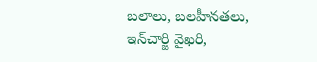బలాలు, బలహీనతలు, ఇన్‌చార్జి వైఖరి,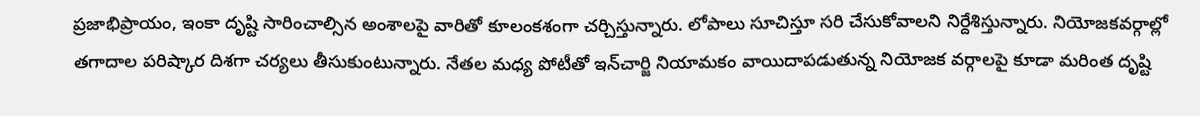ప్రజాభిప్రాయం, ఇంకా దృష్టి సారించాల్సిన అంశాలపై వారితో కూలంకశంగా చర్చిస్తున్నారు. లోపాలు సూచిస్తూ సరి చేసుకోవాలని నిర్దేశిస్తున్నారు. నియోజకవర్గాల్లో తగాదాల పరిష్కార దిశగా చర్యలు తీసుకుంటున్నారు. నేతల మధ్య పోటీతో ఇన్‌చార్జి నియామకం వాయిదాపడుతున్న నియోజక వర్గాలపై కూడా మరింత దృష్టి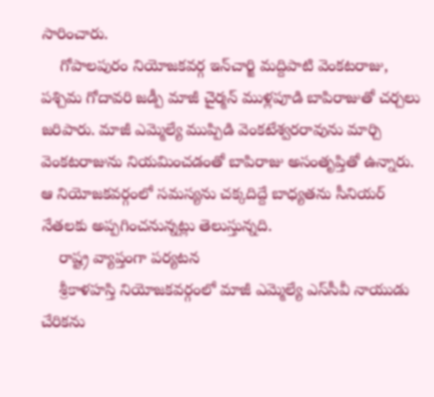సారించారు.
    గోపాలపురం నియోజకవర్గ ఇన్‌చార్జి మద్దిపాటి వెంకటరాజు, పశ్చిమ గోదావరి జడ్పీ మాజీ చైర్మన్‌ ముళ్లపూడి బాపిరాజుతో చర్చలు జరిపారు. మాజీ ఎమ్మెల్యే ముప్పిడి వెంకటేశ్వరరావును మార్చి వెంకటరాజును నియమించడంతో బాపిరాజు అసంతృప్తితో ఉన్నారు.  ఆ నియోజకవర్గంలో సమస్యను చక్కదిద్దే బాధ్యతను సీనియర్‌ నేతలకు అప్పగించనున్నట్లు తెలుస్తున్నది.
    రాష్ట్ర వ్యాప్తంగా పర్యటన
    శ్రీకాళహస్తి నియోజకవర్గంలో మాజీ ఎమ్మెల్యే ఎస్‌సీవీ నాయుడు చేరికను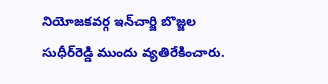నియోజకవర్గ ఇన్‌చార్జి బొజ్జల సుధీర్‌రెడ్డి ముందు వ్యతిరేకించారు.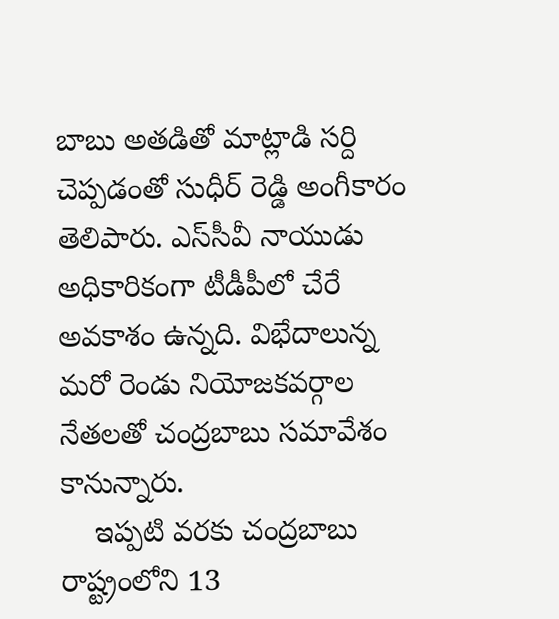బాబు అతడితో మాట్లాడి సర్ది చెప్పడంతో సుధీర్ రెడ్డి అంగీకారం తెలిపారు. ఎస్‌సీవీ నాయుడు అధికారికంగా టీడీపీలో చేరే అవకాశం ఉన్నది. విభేదాలున్న మరో రెండు నియోజకవర్గాల నేతలతో చంద్రబాబు సమావేశం కానున్నారు.
    ఇప్పటి వరకు చంద్రబాబు రాష్ట్రంలోని 13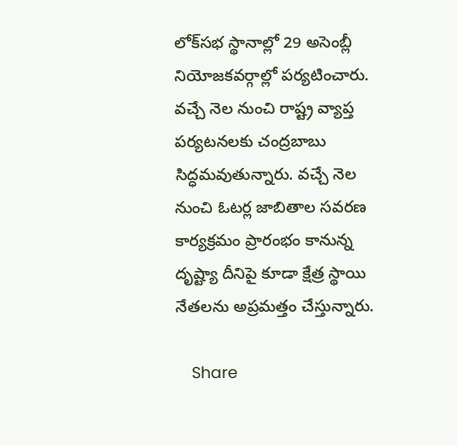లోక్‌సభ స్థానాల్లో 29 అసెంబ్లీ నియోజకవర్గాల్లో పర్యటించారు. వచ్చే నెల నుంచి రాష్ట్ర వ్యాప్త పర్యటనలకు చంద్రబాబు సిద్ధమవుతున్నారు. వచ్చే నెల నుంచి ఓటర్ల జాబితాల సవరణ కార్యక్రమం ప్రారంభం కానున్న దృష్ట్యా దీనిపై కూడా క్షేత్ర స్థాయి నేతలను అప్రమత్తం చేస్తున్నారు.

    Share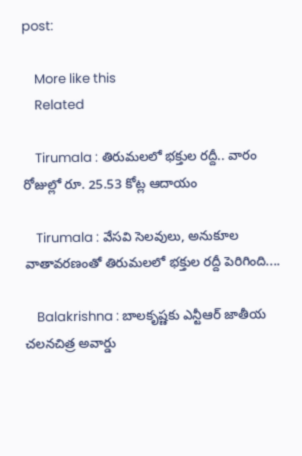post:

    More like this
    Related

    Tirumala : తిరుమలలో భక్తుల రద్దీ.. వారం రోజుల్లో రూ. 25.53 కోట్ల ఆదాయం

    Tirumala : వేసవి సెలవులు, అనుకూల వాతావరణంతో తిరుమలలో భక్తుల రద్దీ పెరిగింది....

    Balakrishna : బాలకృష్ణకు ఎన్టీఆర్‌ జాతీయ చలనచిత్ర అవార్డు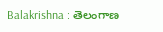Balakrishna : తెలంగాణ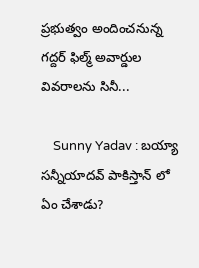ప్రభుత్వం అందించనున్న గద్దర్‌ ఫిల్మ్‌ అవార్డుల వివరాలను సినీ...

    Sunny Yadav : బయ్యా సన్నీయాదవ్ పాకిస్తాన్ లో ఏం చేశాడు?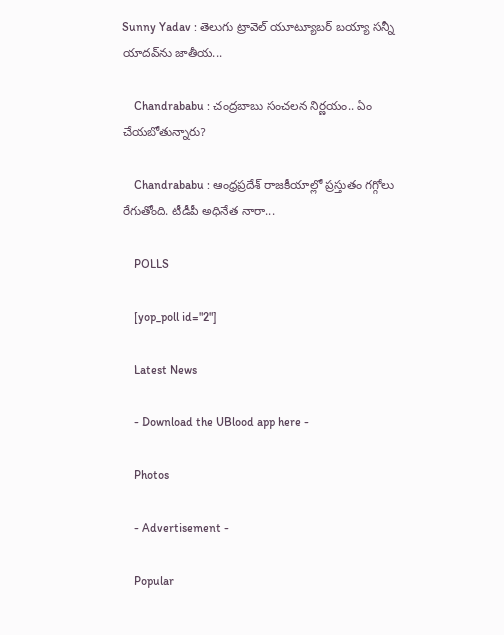Sunny Yadav : తెలుగు ట్రావెల్ యూట్యూబర్ బయ్యా సన్నీ యాదవ్‌ను జాతీయ...

    Chandrababu : చంద్రబాబు సంచలన నిర్ణయం.. ఏం చేయబోతున్నారు?

    Chandrababu : ఆంధ్రప్రదేశ్ రాజకీయాల్లో ప్రస్తుతం గగ్గోలు రేగుతోంది. టీడీపీ అధినేత నారా...

    POLLS

    [yop_poll id="2"]

    Latest News

    - Download the UBlood app here -

    Photos

    - Advertisement -

    Popular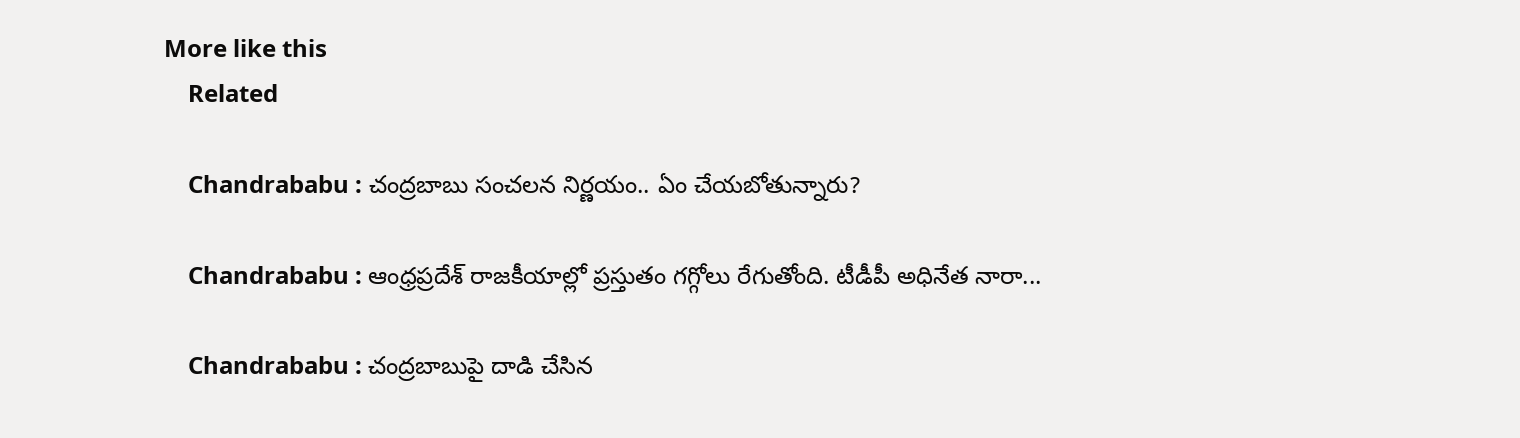More like this
    Related

    Chandrababu : చంద్రబాబు సంచలన నిర్ణయం.. ఏం చేయబోతున్నారు?

    Chandrababu : ఆంధ్రప్రదేశ్ రాజకీయాల్లో ప్రస్తుతం గగ్గోలు రేగుతోంది. టీడీపీ అధినేత నారా...

    Chandrababu : చంద్రబాబుపై దాడి చేసిన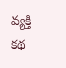వ్యక్తి కథ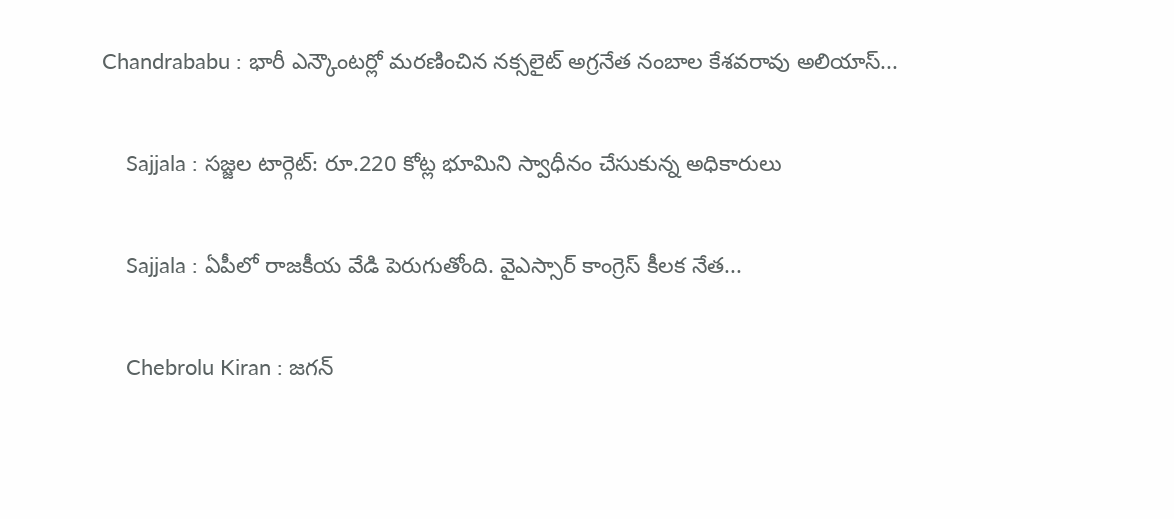Chandrababu : భారీ ఎన్కౌంటర్లో మరణించిన నక్సలైట్ అగ్రనేత నంబాల కేశవరావు అలియాస్...

    Sajjala : సజ్జల టార్గెట్: రూ.220 కోట్ల భూమిని స్వాధీనం చేసుకున్న అధికారులు

    Sajjala : ఏపీలో రాజకీయ వేడి పెరుగుతోంది. వైఎస్సార్ కాంగ్రెస్ కీలక నేత...

    Chebrolu Kiran : జగన్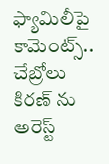ఫ్యామిలీపై కామెంట్స్.. చేబ్రోలు కిరణ్ ను అరెస్ట్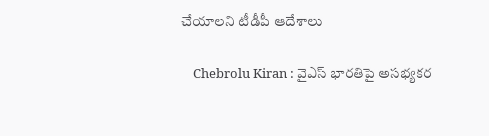చేయాలని టీడీపీ ఆదేశాలు

    Chebrolu Kiran : వైఎస్ భారతిపై అసభ్యకర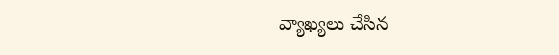వ్యాఖ్యలు చేసిన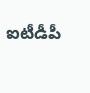ఐటీడీపీ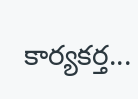కార్యకర్త...